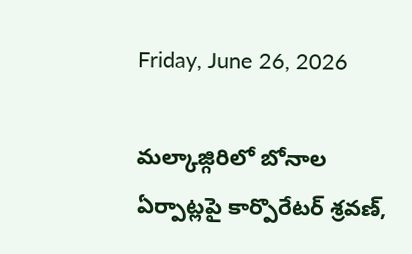Friday, June 26, 2026

మల్కాజ్గిరిలో బోనాల ఏర్పాట్లపై కార్పొరేటర్ శ్రవణ్,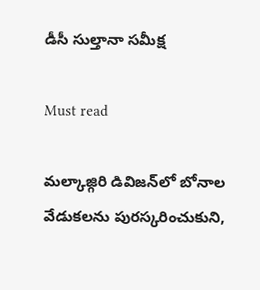డీసీ సుల్తానా సమీక్ష

Must read

మల్కాజ్గిరి డివిజన్‌లో బోనాల వేడుకలను పురస్కరించుకుని,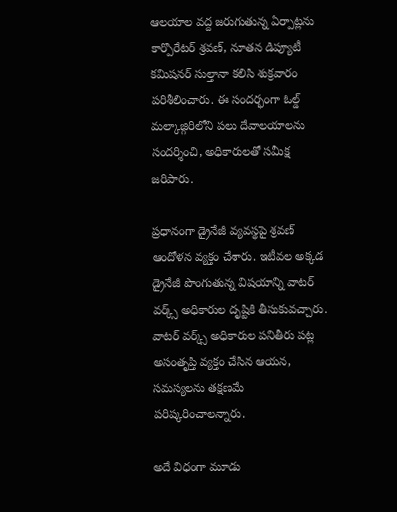ఆలయాల వద్ద జరుగుతున్న ఏర్పాట్లను కార్పొరేటర్ శ్రవణ్, నూతన డిప్యూటీ కమిషనర్ సుల్తానా కలిసి శుక్రవారం పరిశీలించారు. ఈ సందర్భంగా ఓల్డ్ మల్కాజ్గిరిలోని పలు దేవాలయాలను సందర్శించి, అధికారులతో సమీక్ష జరిపారు.

ప్రధానంగా డ్రైనేజీ వ్యవస్థపై శ్రవణ్ ఆందోళన వ్యక్తం చేశారు. ఇటీవల అక్కడ డ్రైనేజీ పొంగుతున్న విషయాన్ని వాటర్ వర్క్స్ అధికారుల దృష్టికి తీసుకువచ్చారు. వాటర్ వర్క్స్ అధికారుల పనితీరు పట్ల అసంతృప్తి వ్యక్తం చేసిన ఆయన, సమస్యలను తక్షణమే పరిష్కరించాలన్నారు.

అదే విధంగా మూడు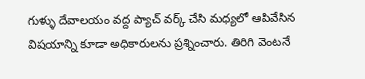గుళ్ళు దేవాలయం వద్ద ప్యాచ్ వర్క్ చేసి మధ్యలో ఆపివేసిన విషయాన్ని కూడా అధికారులను ప్రశ్నించారు. తిరిగి వెంటనే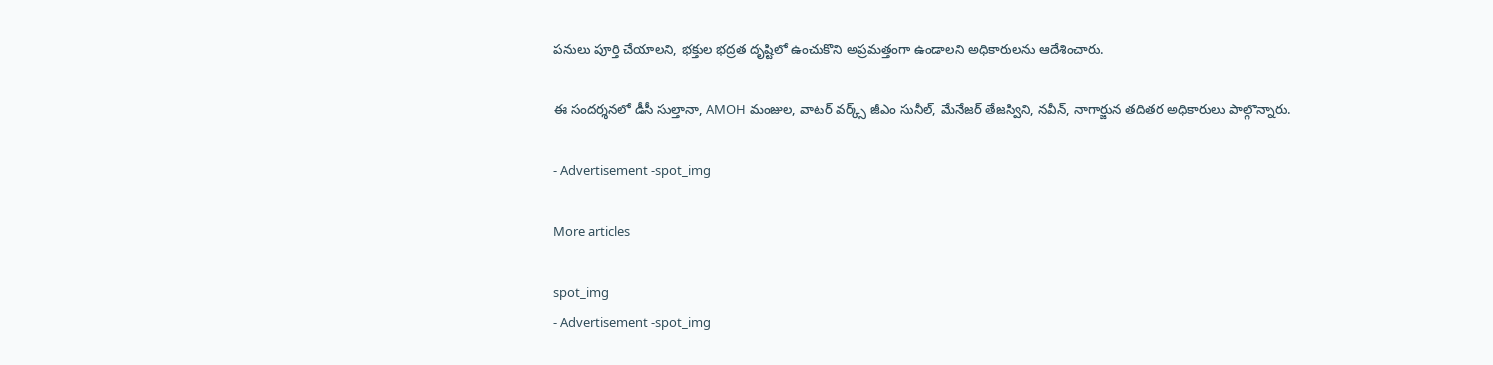పనులు పూర్తి చేయాలని, భక్తుల భద్రత దృష్టిలో ఉంచుకొని అప్రమత్తంగా ఉండాలని అధికారులను ఆదేశించారు.

ఈ సందర్శనలో డీసీ సుల్తానా, AMOH మంజుల, వాటర్ వర్క్స్ జీఎం సునీల్, మేనేజర్ తేజస్విని, నవీన్, నాగార్జున తదితర అధికారులు పాల్గొన్నారు.

- Advertisement -spot_img

More articles

spot_img
- Advertisement -spot_img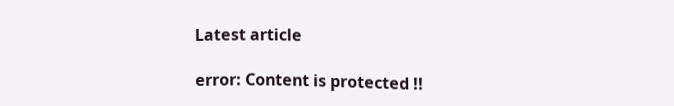Latest article

error: Content is protected !!